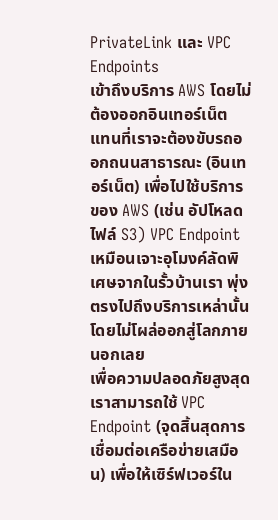PrivateLink และ VPC Endpoints
เข้าถึงบริการ AWS โดยไม่ต้องออกอินเทอร์เน็ต
แทนที่เราจะต้องขับรถออกถนนสาธารณะ (อินเทอร์เน็ต) เพื่อไปใช้บริการของ AWS (เช่น อัปโหลดไฟล์ S3) VPC Endpoint เหมือนเจาะอุโมงค์ลัดพิเศษจากในรั้วบ้านเรา พุ่งตรงไปถึงบริการเหล่านั้นโดยไม่โผล่ออกสู่โลกภายนอกเลย
เพื่อความปลอดภัยสูงสุด เราสามารถใช้ VPC Endpoint (จุดสิ้นสุดการเชื่อมต่อเครือข่ายเสมือน) เพื่อให้เซิร์ฟเวอร์ใน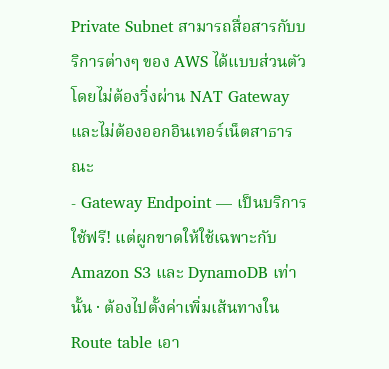Private Subnet สามารถสื่อสารกับบริการต่างๆ ของ AWS ได้แบบส่วนตัว โดยไม่ต้องวิ่งผ่าน NAT Gateway และไม่ต้องออกอินเทอร์เน็ตสาธารณะ
- Gateway Endpoint — เป็นบริการใช้ฟรี! แต่ผูกขาดให้ใช้เฉพาะกับ Amazon S3 และ DynamoDB เท่านั้น · ต้องไปตั้งค่าเพิ่มเส้นทางใน Route table เอา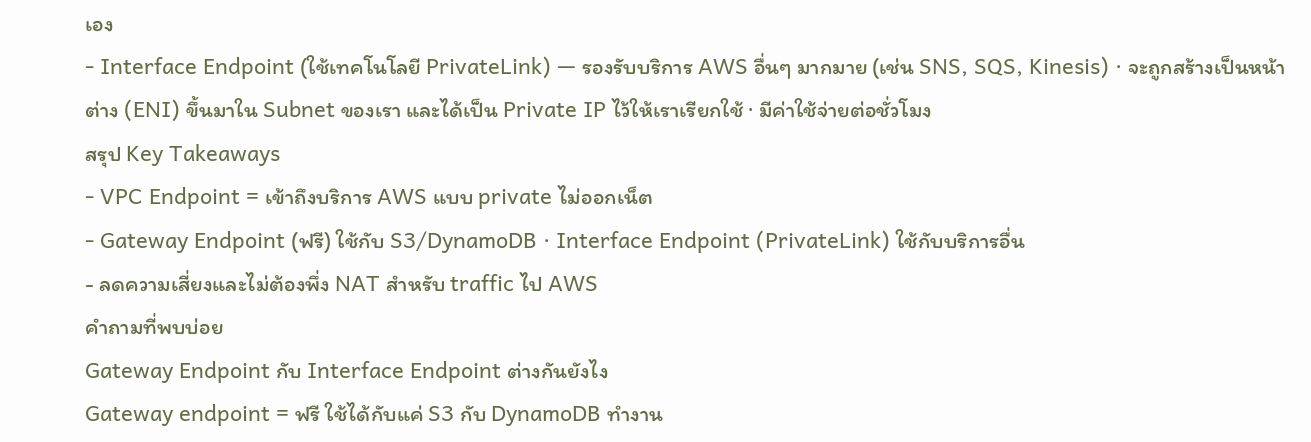เอง
- Interface Endpoint (ใช้เทคโนโลยี PrivateLink) — รองรับบริการ AWS อื่นๆ มากมาย (เช่น SNS, SQS, Kinesis) · จะถูกสร้างเป็นหน้าต่าง (ENI) ขึ้นมาใน Subnet ของเรา และได้เป็น Private IP ไว้ให้เราเรียกใช้ · มีค่าใช้จ่ายต่อชั่วโมง
สรุป Key Takeaways
- VPC Endpoint = เข้าถึงบริการ AWS แบบ private ไม่ออกเน็ต
- Gateway Endpoint (ฟรี) ใช้กับ S3/DynamoDB · Interface Endpoint (PrivateLink) ใช้กับบริการอื่น
- ลดความเสี่ยงและไม่ต้องพึ่ง NAT สำหรับ traffic ไป AWS
คำถามที่พบบ่อย
Gateway Endpoint กับ Interface Endpoint ต่างกันยังไง
Gateway endpoint = ฟรี ใช้ได้กับแค่ S3 กับ DynamoDB ทำงาน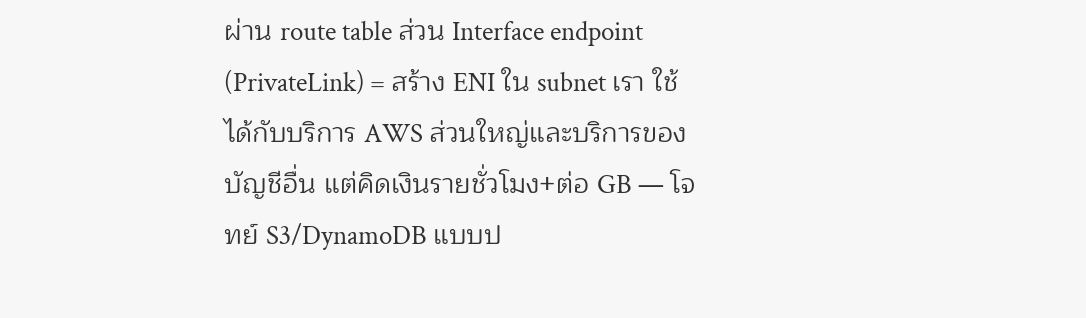ผ่าน route table ส่วน Interface endpoint (PrivateLink) = สร้าง ENI ใน subnet เรา ใช้ได้กับบริการ AWS ส่วนใหญ่และบริการของบัญชีอื่น แต่คิดเงินรายชั่วโมง+ต่อ GB — โจทย์ S3/DynamoDB แบบป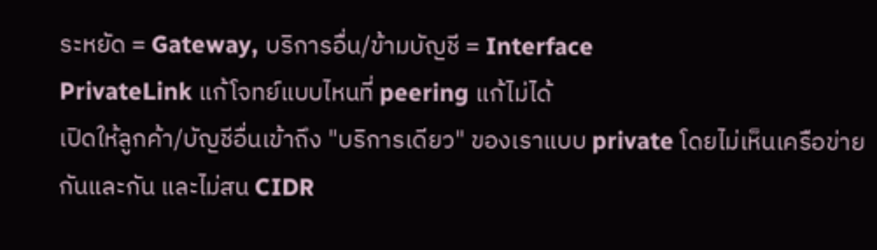ระหยัด = Gateway, บริการอื่น/ข้ามบัญชี = Interface
PrivateLink แก้โจทย์แบบไหนที่ peering แก้ไม่ได้
เปิดให้ลูกค้า/บัญชีอื่นเข้าถึง "บริการเดียว" ของเราแบบ private โดยไม่เห็นเครือข่ายกันและกัน และไม่สน CIDR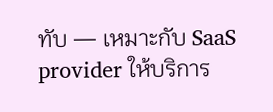ทับ — เหมาะกับ SaaS provider ให้บริการ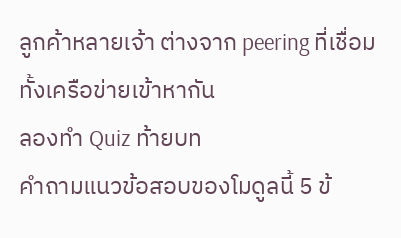ลูกค้าหลายเจ้า ต่างจาก peering ที่เชื่อมทั้งเครือข่ายเข้าหากัน
ลองทำ Quiz ท้ายบท
คำถามแนวข้อสอบของโมดูลนี้ 5 ข้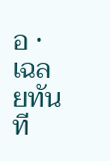อ · เฉลยทันที